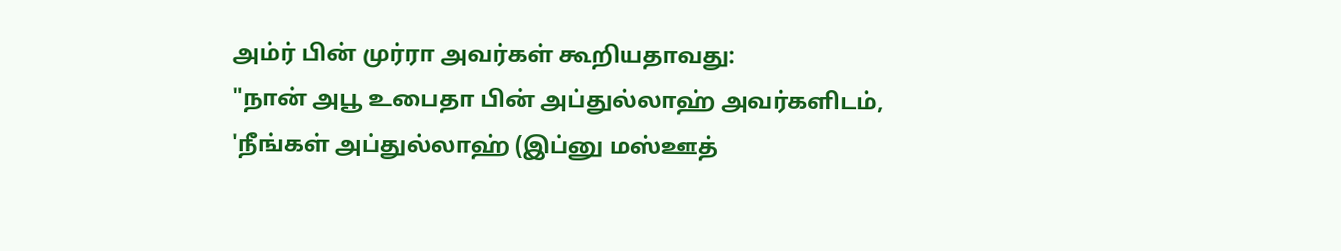அம்ர் பின் முர்ரா அவர்கள் கூறியதாவது:
"நான் அபூ உபைதா பின் அப்துல்லாஹ் அவர்களிடம், 'நீங்கள் அப்துல்லாஹ் (இப்னு மஸ்ஊத்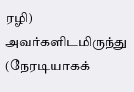ரழி) அவர்களிடமிருந்து (நேரடியாகக்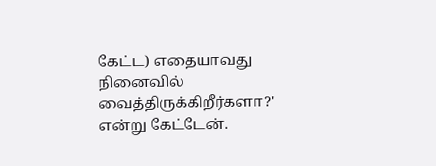கேட்ட) எதையாவது நினைவில் வைத்திருக்கிறீர்களா?' என்று கேட்டேன்.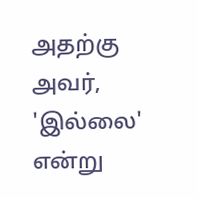அதற்கு அவர், 'இல்லை' என்று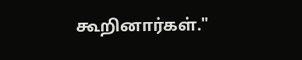கூறினார்கள்."